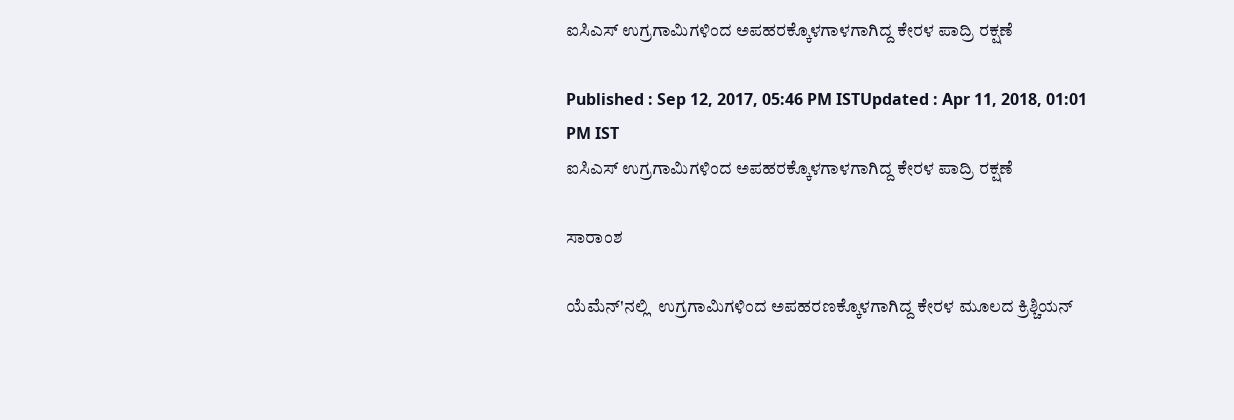ಐಸಿಎಸ್ ಉಗ್ರಗಾಮಿಗಳಿಂದ ಅಪಹರಕ್ಕೊಳಗಾಳಗಾಗಿದ್ದ ಕೇರಳ ಪಾದ್ರಿ ರಕ್ಷಣೆ

Published : Sep 12, 2017, 05:46 PM ISTUpdated : Apr 11, 2018, 01:01 PM IST
ಐಸಿಎಸ್ ಉಗ್ರಗಾಮಿಗಳಿಂದ ಅಪಹರಕ್ಕೊಳಗಾಳಗಾಗಿದ್ದ ಕೇರಳ ಪಾದ್ರಿ ರಕ್ಷಣೆ

ಸಾರಾಂಶ

ಯೆಮೆನ್'ನಲ್ಲಿ  ಉಗ್ರಗಾಮಿಗಳಿಂದ ಅಪಹರಣಕ್ಕೊಳಗಾಗಿದ್ದ ಕೇರಳ ಮೂಲದ ಕ್ರಿಶ್ಚಿಯನ್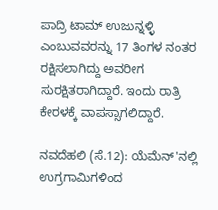ಪಾದ್ರಿ ಟಾಮ್ ಉಜುನ್ನಳ್ಳಿ ಎಂಬುವವರನ್ನು 17 ತಿಂಗಳ ನಂತರ ರಕ್ಷಿಸಲಾಗಿದ್ದು ಅವರೀಗ ಸುರಕ್ಷಿತರಾಗಿದ್ದಾರೆ. ಇಂದು ರಾತ್ರಿ ಕೇರಳಕ್ಕೆ ವಾಪಸ್ಸಾಗಲಿದ್ದಾರೆ.

ನವದೆಹಲಿ (ಸೆ.12): ಯೆಮೆನ್'ನಲ್ಲಿ  ಉಗ್ರಗಾಮಿಗಳಿಂದ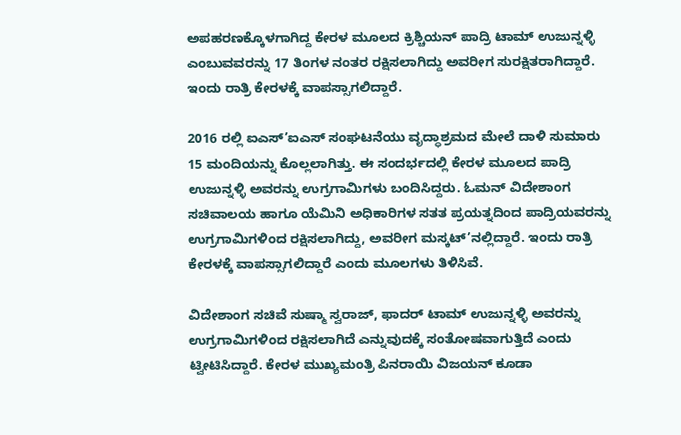ಅಪಹರಣಕ್ಕೊಳಗಾಗಿದ್ದ ಕೇರಳ ಮೂಲದ ಕ್ರಿಶ್ಚಿಯನ್ ಪಾದ್ರಿ ಟಾಮ್ ಉಜುನ್ನಳ್ಳಿ ಎಂಬುವವರನ್ನು 17 ತಿಂಗಳ ನಂತರ ರಕ್ಷಿಸಲಾಗಿದ್ದು ಅವರೀಗ ಸುರಕ್ಷಿತರಾಗಿದ್ದಾರೆ. ಇಂದು ರಾತ್ರಿ ಕೇರಳಕ್ಕೆ ವಾಪಸ್ಸಾಗಲಿದ್ದಾರೆ.

2016 ರಲ್ಲಿ ಐಎಸ್’ಐಎಸ್ ಸಂಘಟನೆಯು ವೃದ್ಧಾಶ್ರಮದ ಮೇಲೆ ದಾಳಿ ಸುಮಾರು 15 ಮಂದಿಯನ್ನು ಕೊಲ್ಲಲಾಗಿತ್ತು. ಈ ಸಂದರ್ಭದಲ್ಲಿ ಕೇರಳ ಮೂಲದ ಪಾದ್ರಿ ಉಜುನ್ನಳ್ಳಿ ಅವರನ್ನು ಉಗ್ರಗಾಮಿಗಳು ಬಂದಿಸಿದ್ದರು. ಓಮನ್ ವಿದೇಶಾಂಗ ಸಚಿವಾಲಯ ಹಾಗೂ ಯೆಮಿನಿ ಅಧಿಕಾರಿಗಳ ಸತತ ಪ್ರಯತ್ನದಿಂದ ಪಾದ್ರಿಯವರನ್ನು ಉಗ್ರಗಾಮಿಗಳಿಂದ ರಕ್ಷಿಸಲಾಗಿದ್ದು, ಅವರೀಗ ಮಸ್ಕಟ್’ನಲ್ಲಿದ್ದಾರೆ. ಇಂದು ರಾತ್ರಿ ಕೇರಳಕ್ಕೆ ವಾಪಸ್ಸಾಗಲಿದ್ದಾರೆ ಎಂದು ಮೂಲಗಳು ತಿಳಿಸಿವೆ.

ವಿದೇಶಾಂಗ ಸಚಿವೆ ಸುಷ್ಮಾ ಸ್ವರಾಜ್, ಫಾದರ್ ಟಾಮ್ ಉಜುನ್ನಳ್ಳಿ ಅವರನ್ನು ಉಗ್ರಗಾಮಿಗಳಿಂದ ರಕ್ಷಿಸಲಾಗಿದೆ ಎನ್ನುವುದಕ್ಕೆ ಸಂತೋಷವಾಗುತ್ತಿದೆ ಎಂದು ಟ್ವೀಟಿಸಿದ್ದಾರೆ. ಕೇರಳ ಮುಖ್ಯಮಂತ್ರಿ ಪಿನರಾಯಿ ವಿಜಯನ್ ಕೂಡಾ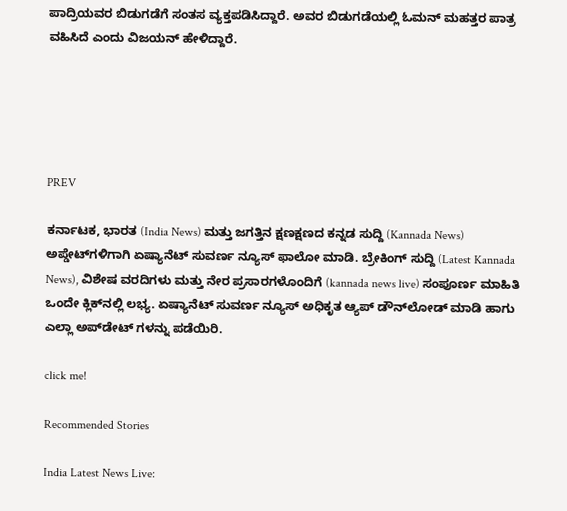ಪಾದ್ರಿಯವರ ಬಿಡುಗಡೆಗೆ ಸಂತಸ ವ್ಯಕ್ತಪಡಿಸಿದ್ದಾರೆ. ಅವರ ಬಿಡುಗಡೆಯಲ್ಲಿ ಓಮನ್ ಮಹತ್ತರ ಪಾತ್ರ ವಹಿಸಿದೆ ಎಂದು ವಿಜಯನ್ ಹೇಳಿದ್ದಾರೆ.





PREV

ಕರ್ನಾಟಕ, ಭಾರತ (India News) ಮತ್ತು ಜಗತ್ತಿನ ಕ್ಷಣಕ್ಷಣದ ಕನ್ನಡ ಸುದ್ದಿ (Kannada News) ಅಪ್ಡೇಟ್‌ಗಳಿಗಾಗಿ ಏಷ್ಯಾನೆಟ್ ಸುವರ್ಣ ನ್ಯೂಸ್‌ ಫಾಲೋ ಮಾಡಿ. ಬ್ರೇಕಿಂಗ್ ಸುದ್ದಿ (Latest Kannada News), ವಿಶೇಷ ವರದಿಗಳು ಮತ್ತು ನೇರ ಪ್ರಸಾರಗಳೊಂದಿಗೆ (kannada news live) ಸಂಪೂರ್ಣ ಮಾಹಿತಿ ಒಂದೇ ಕ್ಲಿಕ್‌ನಲ್ಲಿ ಲಭ್ಯ. ಏಷ್ಯಾನೆಟ್ ಸುವರ್ಣ ನ್ಯೂಸ್ ಅಧಿಕೃತ ಆ್ಯಪ್ ಡೌನ್‌ಲೋಡ್ ಮಾಡಿ ಹಾಗು ಎಲ್ಲಾ ಅಪ್‌ಡೇಟ್ ಗಳನ್ನು ಪಡೆಯಿರಿ.

click me!

Recommended Stories

India Latest News Live: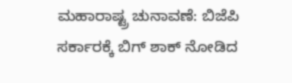ಮಹಾರಾಷ್ಟ್ರ ಚುನಾವಣೆ: ಬಿಜೆಪಿ ಸರ್ಕಾರಕ್ಕೆ ಬಿಗ್‌ ಶಾಕ್ ನೋಡಿದ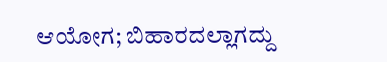ಆಯೋಗ; ಬಿಹಾರದಲ್ಲಾಗದ್ದು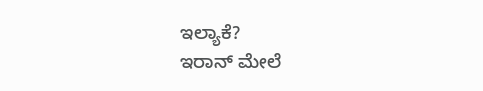ಇಲ್ಯಾಕೆ?
ಇರಾನ್‌ ಮೇಲೆ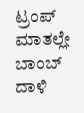ಟ್ರಂಪ್‌ ಮಾತಲ್ಲೇ ಬಾಂಬ್‌ ದಾಳಿ